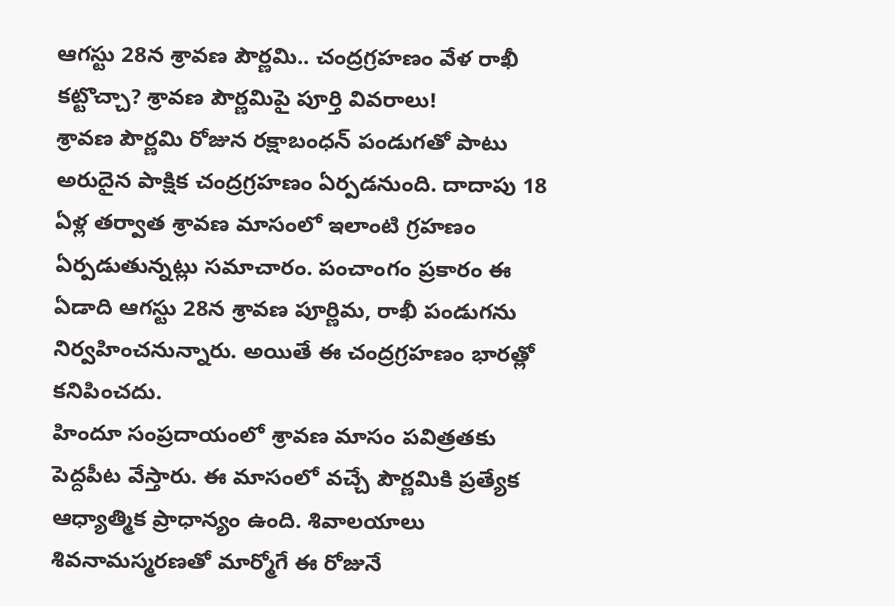ఆగస్టు 28న శ్రావణ పౌర్ణమి.. చంద్రగ్రహణం వేళ రాఖీ కట్టొచ్చా? శ్రావణ పౌర్ణమిపై పూర్తి వివరాలు!
శ్రావణ పౌర్ణమి రోజున రక్షాబంధన్ పండుగతో పాటు అరుదైన పాక్షిక చంద్రగ్రహణం ఏర్పడనుంది. దాదాపు 18 ఏళ్ల తర్వాత శ్రావణ మాసంలో ఇలాంటి గ్రహణం ఏర్పడుతున్నట్లు సమాచారం. పంచాంగం ప్రకారం ఈ ఏడాది ఆగస్టు 28న శ్రావణ పూర్ణిమ, రాఖీ పండుగను నిర్వహించనున్నారు. అయితే ఈ చంద్రగ్రహణం భారత్లో కనిపించదు.
హిందూ సంప్రదాయంలో శ్రావణ మాసం పవిత్రతకు పెద్దపీట వేస్తారు. ఈ మాసంలో వచ్చే పౌర్ణమికి ప్రత్యేక ఆధ్యాత్మిక ప్రాధాన్యం ఉంది. శివాలయాలు శివనామస్మరణతో మార్మోగే ఈ రోజునే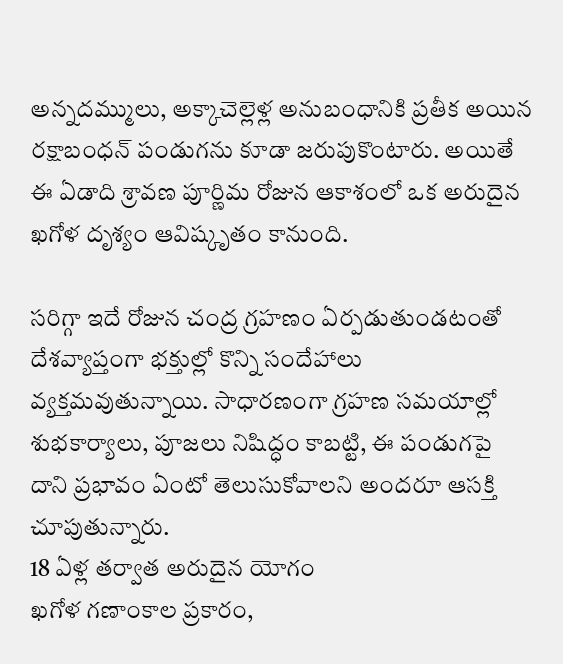అన్నదమ్ములు, అక్కాచెల్లెళ్ల అనుబంధానికి ప్రతీక అయిన రక్షాబంధన్ పండుగను కూడా జరుపుకొంటారు. అయితే ఈ ఏడాది శ్రావణ పూర్ణిమ రోజున ఆకాశంలో ఒక అరుదైన ఖగోళ దృశ్యం ఆవిష్కృతం కానుంది.

సరిగ్గా ఇదే రోజున చంద్ర గ్రహణం ఏర్పడుతుండటంతో దేశవ్యాప్తంగా భక్తుల్లో కొన్ని సందేహాలు వ్యక్తమవుతున్నాయి. సాధారణంగా గ్రహణ సమయాల్లో శుభకార్యాలు, పూజలు నిషిద్ధం కాబట్టి, ఈ పండుగపై దాని ప్రభావం ఏంటో తెలుసుకోవాలని అందరూ ఆసక్తి చూపుతున్నారు.
18 ఏళ్ల తర్వాత అరుదైన యోగం
ఖగోళ గణాంకాల ప్రకారం,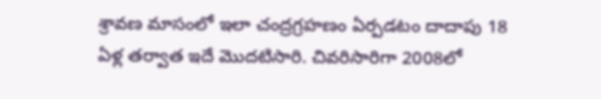శ్రావణ మాసంలో ఇలా చంద్రగ్రహణం ఏర్పడటం దాదాపు 18 ఏళ్ల తర్వాత ఇదే మొదటిసారి. చివరిసారిగా 2008లో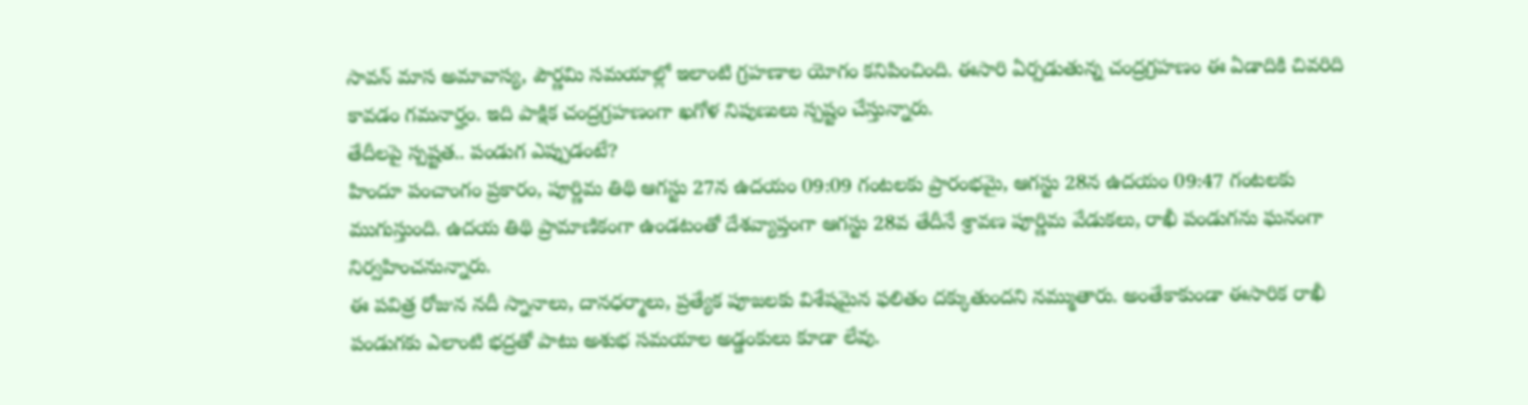సావన్ మాస అమావాస్య, పౌర్ణమి సమయాల్లో ఇలాంటి గ్రహణాల యోగం కనిపించింది. ఈసారి ఏర్పడుతున్న చంద్రగ్రహణం ఈ ఏడాదికి చివరిది కావడం గమనార్హం. ఇది పాక్షిక చంద్రగ్రహణంగా ఖగోళ నిపుణులు స్పష్టం చేస్తున్నారు.
తేదీలపై స్పష్టత.. పండుగ ఎప్పుడంటే?
హిందూ పంచాంగం ప్రకారం, పూర్ణిమ తిథి ఆగస్టు 27న ఉదయం 09:09 గంటలకు ప్రారంభమై, ఆగస్టు 28న ఉదయం 09:47 గంటలకు ముగుస్తుంది. ఉదయ తిథి ప్రామాణికంగా ఉండటంతో దేశవ్యాప్తంగా ఆగస్టు 28వ తేదీనే శ్రావణ పూర్ణిమ వేడుకలు, రాఖీ పండుగను ఘనంగా నిర్వహించనున్నారు.
ఈ పవిత్ర రోజున నదీ స్నానాలు, దానధర్మాలు, ప్రత్యేక పూజలకు విశేషమైన ఫలితం దక్కుతుందని నమ్ముతారు. అంతేకాకుండా ఈసారిక రాఖీ పండుగకు ఎలాంటి భద్రతో పాటు అశుభ సమయాల అడ్డంకులు కూడా లేవు.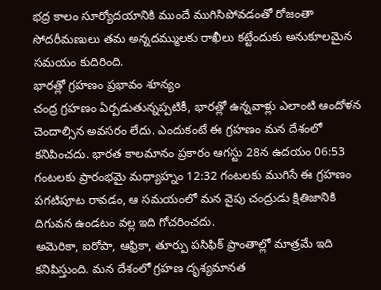భద్ర కాలం సూర్యోదయానికి ముందే ముగిసిపోవడంతో రోజంతా సోదరీమణులు తమ అన్నదమ్ములకు రాఖీలు కట్టేందుకు అనుకూలమైన సమయం కుదిరింది.
భారత్లో గ్రహణం ప్రభావం శూన్యం
చంద్ర గ్రహణం ఏర్పడుతున్నప్పటికీ, భారత్లో ఉన్నవాళ్లు ఎలాంటి ఆందోళన చెందాల్సిన అవసరం లేదు. ఎందుకంటే ఈ గ్రహణం మన దేశంలో కనిపించదు. భారత కాలమానం ప్రకారం ఆగస్టు 28న ఉదయం 06:53 గంటలకు ప్రారంభమై మధ్యాహ్నం 12:32 గంటలకు ముగిసే ఈ గ్రహణం పగటిపూట రావడం, ఆ సమయంలో మన వైపు చంద్రుడు క్షితిజానికి దిగువన ఉండటం వల్ల ఇది గోచరించదు.
అమెరికా, ఐరోపా, ఆఫ్రికా, తూర్పు పసిఫిక్ ప్రాంతాల్లో మాత్రమే ఇది కనిపిస్తుంది. మన దేశంలో గ్రహణ దృశ్యమానత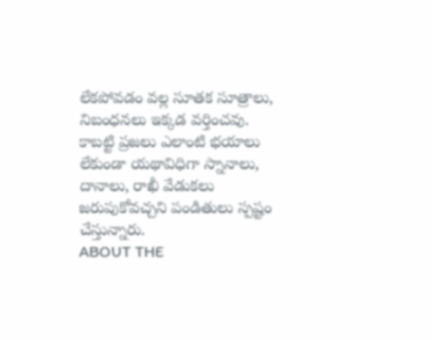లేకపోవడం వల్ల సూతక సూత్రాలు, నిబంధనలు ఇక్కడ వర్తించవు. కాబట్టి ప్రజలు ఎలాంటి భయాలు లేకుండా యథావిధిగా స్నానాలు, దానాలు, రాఖీ వేడుకలు జరుపుకోవచ్చని పండితులు స్పష్టం చేస్తున్నారు.
ABOUT THE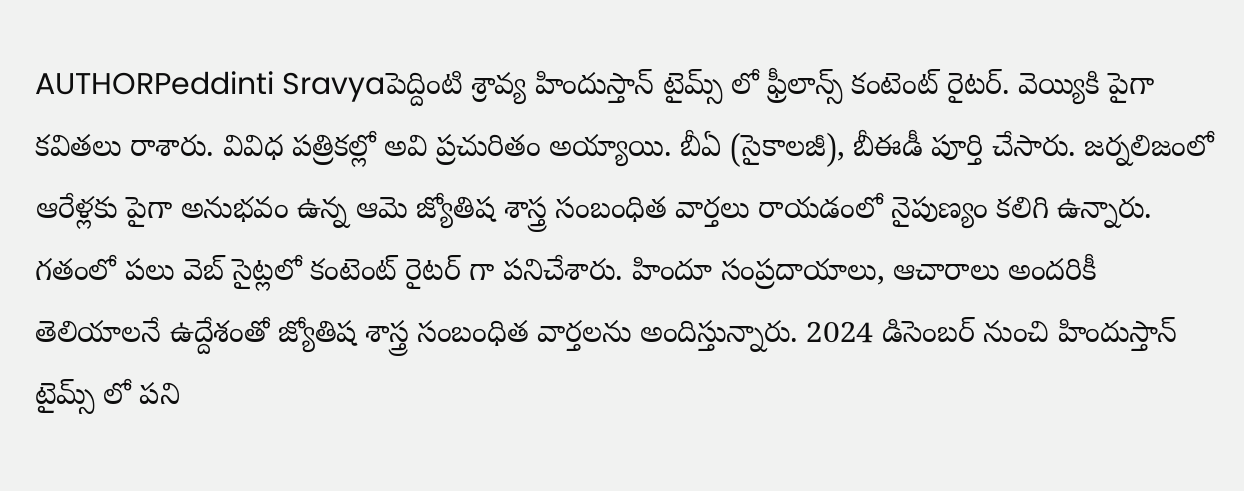AUTHORPeddinti Sravyaపెద్దింటి శ్రావ్య హిందుస్తాన్ టైమ్స్ లో ఫ్రీలాన్స్ కంటెంట్ రైటర్. వెయ్యికి పైగా కవితలు రాశారు. వివిధ పత్రికల్లో అవి ప్రచురితం అయ్యాయి. బీఏ (సైకాలజీ), బీఈడీ పూర్తి చేసారు. జర్నలిజంలో ఆరేళ్లకు పైగా అనుభవం ఉన్న ఆమె జ్యోతిష శాస్త్ర సంబంధిత వార్తలు రాయడంలో నైపుణ్యం కలిగి ఉన్నారు. గతంలో పలు వెబ్ సైట్లలో కంటెంట్ రైటర్ గా పనిచేశారు. హిందూ సంప్రదాయాలు, ఆచారాలు అందరికీ తెలియాలనే ఉద్దేశంతో జ్యోతిష శాస్త్ర సంబంధిత వార్తలను అందిస్తున్నారు. 2024 డిసెంబర్ నుంచి హిందుస్తాన్ టైమ్స్ లో పని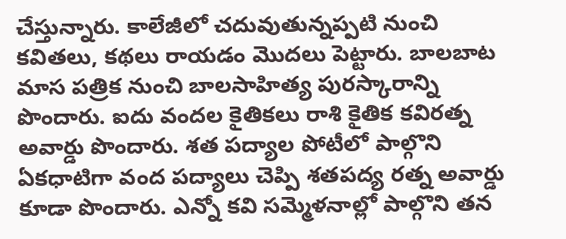చేస్తున్నారు. కాలేజీలో చదువుతున్నప్పటి నుంచి కవితలు, కథలు రాయడం మొదలు పెట్టారు. బాలబాట మాస పత్రిక నుంచి బాలసాహిత్య పురస్కారాన్ని పొందారు. ఐదు వందల కైతికలు రాశి కైతిక కవిరత్న అవార్డు పొందారు. శత పద్యాల పోటీలో పాల్గొని ఏకధాటిగా వంద పద్యాలు చెప్పి శతపద్య రత్న అవార్డు కూడా పొందారు. ఎన్నో కవి సమ్మెళనాల్లో పాల్గొని తన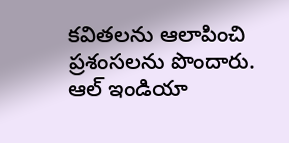కవితలను ఆలాపించి ప్రశంసలను పొందారు. ఆల్ ఇండియా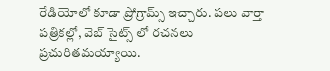రేడియోలో కూడా ప్రోగ్రామ్స్ ఇచ్చారు. పలు వార్తా పత్రికల్లో, వెబ్ సైట్స్ లో రచనలు ప్రచురితమయ్యాయి.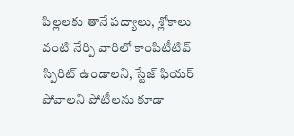పిల్లలకు తానే పద్యాలు, శ్లోకాలు వంటి నేర్పి వారిలో కాంపిటీటివ్ స్పిరిట్ ఉండాలని, స్టేజ్ ఫియర్ పోవాలని పోటీలను కూడా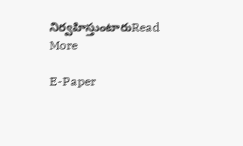నిర్వహిస్తుంటారుRead More

E-Paper